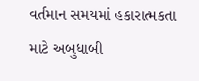વર્તમાન સમયમાં હકારાત્મકતા માટે અબુધાબી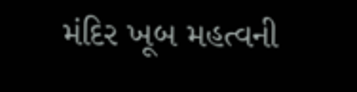મંદિર ખૂબ મહત્વની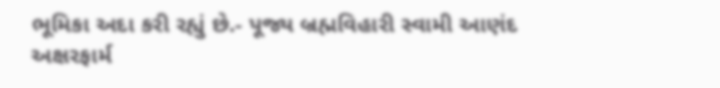ભૂમિકા અદા કરી રહ્યું છે.- પૂજ્ય બ્રહ્મવિહારી સ્વામી આણંદ અક્ષરફાર્મ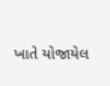ખાતે યોજાયેલ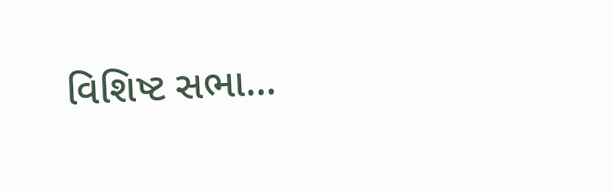વિશિષ્ટ સભા…